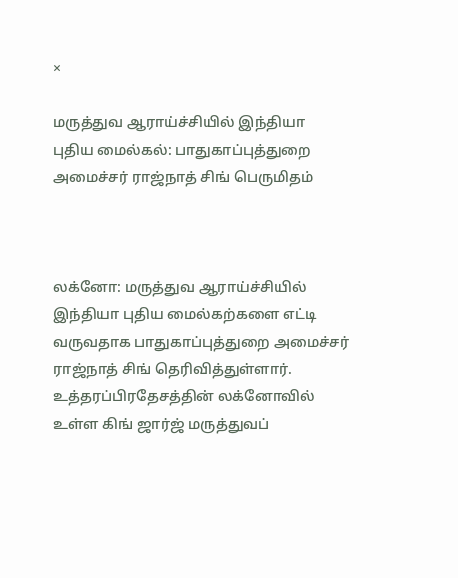×

மருத்துவ ஆராய்ச்சியில் இந்தியா புதிய மைல்கல்: பாதுகாப்புத்துறை அமைச்சர் ராஜ்நாத் சிங் பெருமிதம்



லக்னோ: மருத்துவ ஆராய்ச்சியில் இந்தியா புதிய மைல்கற்களை எட்டி வருவதாக பாதுகாப்புத்துறை அமைச்சர் ராஜ்நாத் சிங் தெரிவித்துள்ளார். உத்தரப்பிரதேசத்தின் லக்னோவில் உள்ள கிங் ஜார்ஜ் மருத்துவப்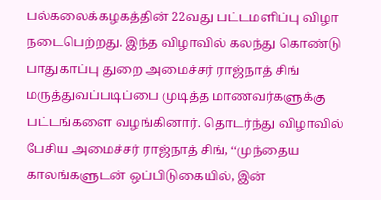பல்கலைக்கழகத்தின் 22வது பட்டமளிப்பு விழா நடைபெற்றது. இந்த விழாவில் கலந்து கொண்டு பாதுகாப்பு துறை அமைச்சர் ராஜ்நாத் சிங் மருத்துவப்படிப்பை முடித்த மாணவர்களுக்கு பட்டங்களை வழங்கினார். தொடர்ந்து விழாவில் பேசிய அமைச்சர் ராஜ்நாத் சிங், ‘‘முந்தைய காலங்களுடன் ஒப்பிடுகையில், இன்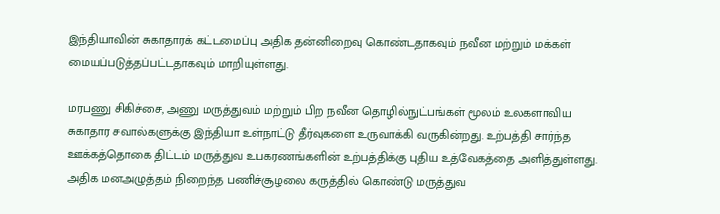இந்தியாவின் சுகாதாரக் கட்டமைப்பு அதிக தன்னிறைவு கொண்டதாகவும் நவீன மற்றும் மக்கள் மையப்படுத்தப்பட்டதாகவும் மாறியுள்ளது.

மரபணு சிகிச்சை, அணு மருத்துவம் மற்றும் பிற நவீன தொழில்நுட்பங்கள் மூலம் உலகளாவிய சுகாதார சவால்களுக்கு இந்தியா உள்நாட்டு தீர்வுகளை உருவாக்கி வருகின்றது. உற்பத்தி சார்ந்த ஊக்கத்தொகை திட்டம் மருத்துவ உபகரணங்களின் உற்பத்திக்கு புதிய உத்வேகத்தை அளித்துள்ளது. அதிக மனஅழுத்தம் நிறைந்த பணிச்சூழலை கருத்தில் கொண்டு மருத்துவ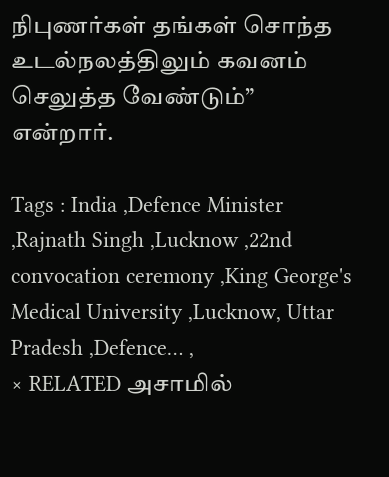நிபுணர்கள் தங்கள் சொந்த உடல்நலத்திலும் கவனம் செலுத்த வேண்டும்” என்றார்.

Tags : India ,Defence Minister ,Rajnath Singh ,Lucknow ,22nd convocation ceremony ,King George's Medical University ,Lucknow, Uttar Pradesh ,Defence… ,
× RELATED அசாமில்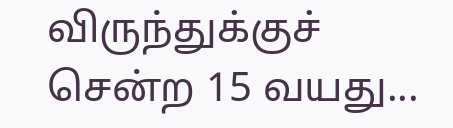விருந்துக்குச் சென்ற 15 வயது...